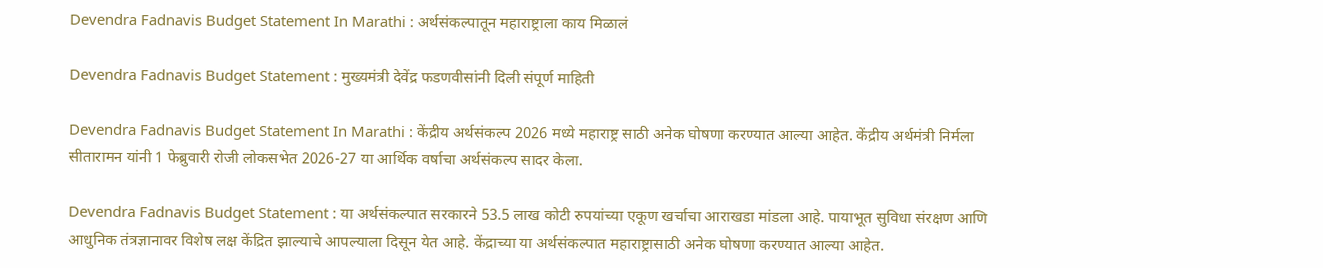Devendra Fadnavis Budget Statement In Marathi : अर्थसंकल्पातून महाराष्ट्राला काय मिळालं

Devendra Fadnavis Budget Statement : मुख्यमंत्री देवेंद्र फडणवीसांनी दिली संपूर्ण माहिती

Devendra Fadnavis Budget Statement In Marathi : केंद्रीय अर्थसंकल्प 2026 मध्ये महाराष्ट्र साठी अनेक घोषणा करण्यात आल्या आहेत. केंद्रीय अर्थमंत्री निर्मला सीतारामन यांनी 1 फेब्रुवारी रोजी लोकसभेत 2026-27 या आर्थिक वर्षाचा अर्थसंकल्प सादर केला.

Devendra Fadnavis Budget Statement : या अर्थसंकल्पात सरकारने 53.5 लाख कोटी रुपयांच्या एकूण खर्चाचा आराखडा मांडला आहे. पायाभूत सुविधा संरक्षण आणि आधुनिक तंत्रज्ञानावर विशेष लक्ष केंद्रित झाल्याचे आपल्याला दिसून येत आहे. केंद्राच्या या अर्थसंकल्पात महाराष्ट्रासाठी अनेक घोषणा करण्यात आल्या आहेत.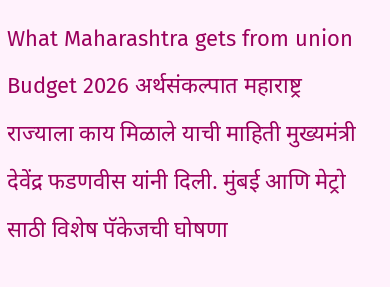What Maharashtra gets from union Budget 2026 अर्थसंकल्पात महाराष्ट्र राज्याला काय मिळाले याची माहिती मुख्यमंत्री देवेंद्र फडणवीस यांनी दिली. मुंबई आणि मेट्रो साठी विशेष पॅकेजची घोषणा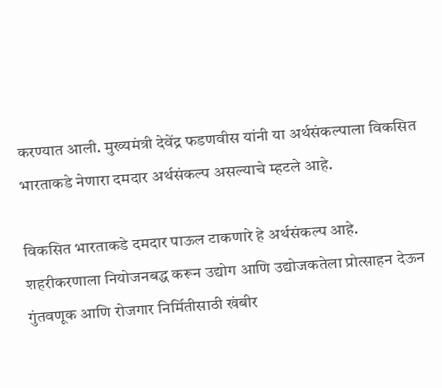करण्यात आली. मुख्यमंत्री देवेंद्र फडणवीस यांनी या अर्थसंकल्पाला विकसित भारताकडे नेणारा दमदार अर्थसंकल्प असल्याचे म्हटले आहे.

विकसित भारताकडे दमदार पाऊल टाकणारे हे अर्थसंकल्प आहे. शहरीकरणाला नियोजनबद्ध करून उद्योग आणि उद्योजकतेला प्रोत्साहन देऊन गुंतवणूक आणि रोजगार निर्मितीसाठी खंबीर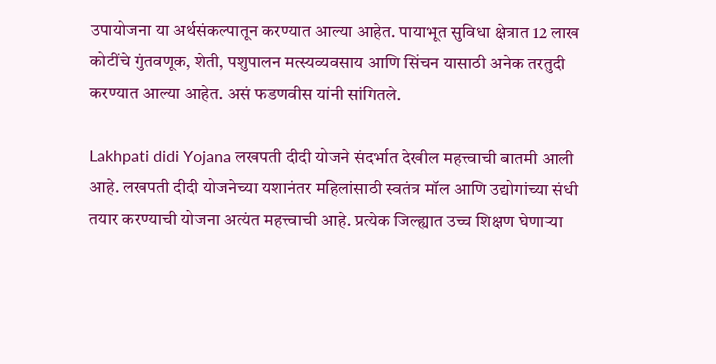उपायोजना या अर्थसंकल्पातून करण्यात आल्या आहेत. पायाभूत सुविधा क्षेत्रात 12 लाख कोटींचे गुंतवणूक, शेती, पशुपालन मत्स्यव्यवसाय आणि सिंचन यासाठी अनेक तरतुदी करण्यात आल्या आहेत. असं फडणवीस यांनी सांगितले.

Lakhpati didi Yojana लखपती दीदी योजने संदर्भात देखील महत्त्वाची बातमी आली आहे. लखपती दीदी योजनेच्या यशानंतर महिलांसाठी स्वतंत्र मॉल आणि उद्योगांच्या संधी तयार करण्याची योजना अत्यंत महत्त्वाची आहे. प्रत्येक जिल्ह्यात उच्च शिक्षण घेणाऱ्या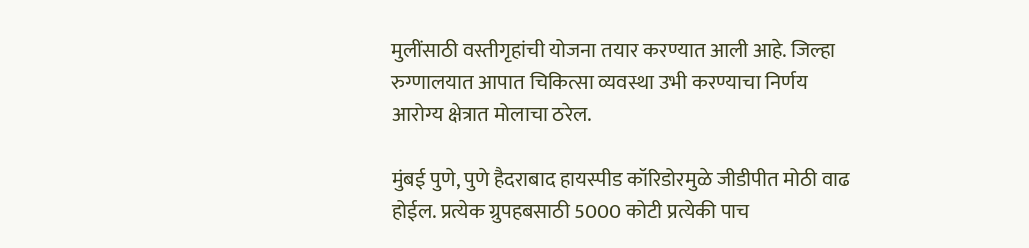मुलींसाठी वस्तीगृहांची योजना तयार करण्यात आली आहे. जिल्हा रुग्णालयात आपात चिकित्सा व्यवस्था उभी करण्याचा निर्णय आरोग्य क्षेत्रात मोलाचा ठरेल.

मुंबई पुणे, पुणे हैदराबाद हायस्पीड कॉरिडोरमुळे जीडीपीत मोठी वाढ होईल. प्रत्येक ग्रुपहबसाठी 5000 कोटी प्रत्येकी पाच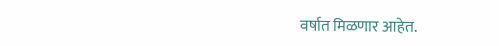वर्षात मिळणार आहेत.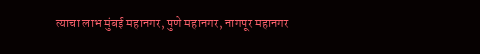त्याचा लाभ मुंबई महानगर, पुणे महानगर, नागपूर महानगर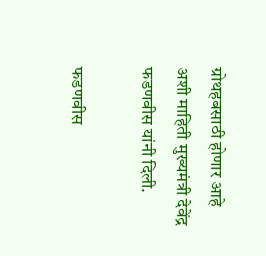ग्रोथहबसाठी होणार आहे अशी माहिती मुख्यमंत्री देवेंद्र फडणवीस यांनी दिली.

फडणवीस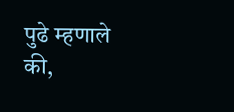पुढे म्हणाले की,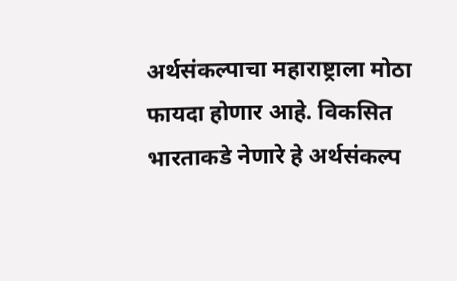अर्थसंकल्पाचा महाराष्ट्राला मोठा फायदा होणार आहे. विकसित भारताकडे नेणारे हे अर्थसंकल्प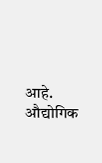आहे. औद्योगिक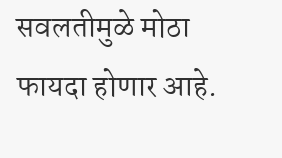सवलतीमुळे मोठा फायदा होणार आहे.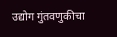उद्योग गुंतवणुकीचा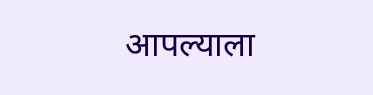आपल्याला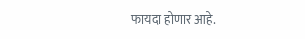फायदा होणार आहे.